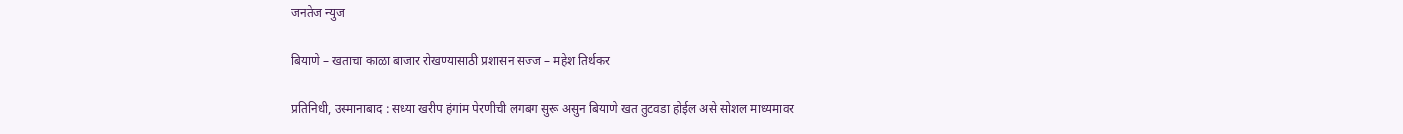जनतेज न्युज

बियाणे – खताचा काळा बाजार रोखण्यासाठी प्रशासन सज्ज – महेश तिर्थकर

प्रतिनिधी, उस्मानाबाद : सध्या खरीप हंगांम पेरणीची लगबग सुरू असुन बियाणे खत तुटवडा होईल असे सोशल माध्यमावर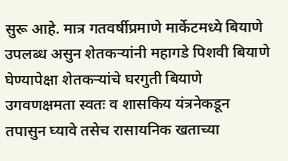सुरू आहे. मात्र गतवर्षीप्रमाणे मार्केटमध्ये बियाणे उपलब्ध असुन शेतकऱ्यांनी महागडे पिशवी बियाणे घेण्यापेक्षा शेतकऱ्यांचे घरगुती बियाणे उगवणक्षमता स्वतः व शासकिय यंत्रनेकडून तपासुन घ्यावे तसेच रासायनिक खताच्या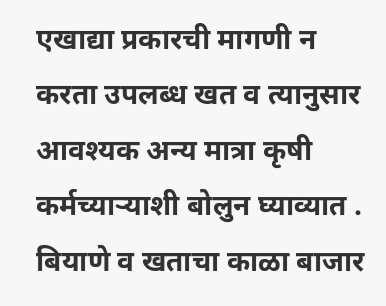एखाद्या प्रकारची मागणी न करता उपलब्ध खत व त्यानुसार आवश्यक अन्य मात्रा कृषी कर्मच्याऱ्याशी बोलुन घ्याव्यात . बियाणे व खताचा काळा बाजार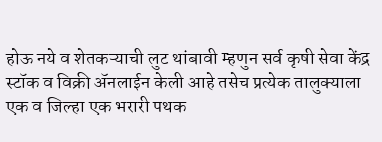होऊ नये व शेतकऱ्याची लुट थांबावी म्हणुन सर्व कृषी सेवा केंद्र स्टॉक व विक्री ॲनलाईन केली आहे तसेच प्रत्येक तालुक्याला एक व जिल्हा एक भरारी पथक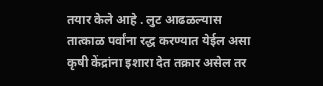तयार केले आहे . लुट आढळल्यास तात्काळ पर्वांना रद्ध करण्यात येईल असा कृषी केंद्रांना इशारा देत तक्रार असेल तर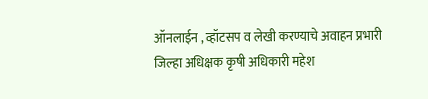ऑनलाईन , व्हॉटसप व लेखी करण्याचे अवाहन प्रभारी जिल्हा अधिक्षक कृषी अधिकारी महेश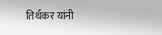तिर्थकर यांनी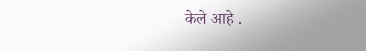केले आहे .